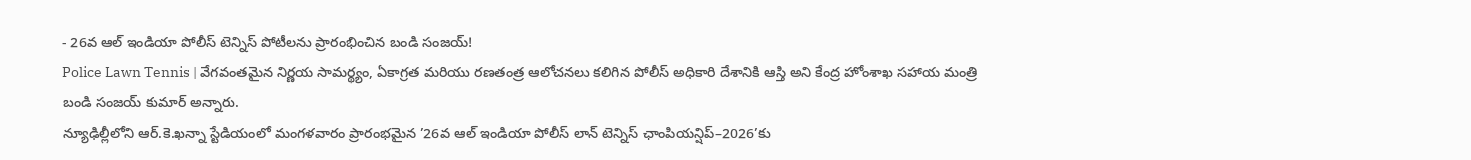- 26వ ఆల్ ఇండియా పోలీస్ టెన్నిస్ పోటీలను ప్రారంభించిన బండి సంజయ్!
Police Lawn Tennis | వేగవంతమైన నిర్ణయ సామర్థ్యం, ఏకాగ్రత మరియు రణతంత్ర ఆలోచనలు కలిగిన పోలీస్ అధికారి దేశానికి ఆస్తి అని కేంద్ర హోంశాఖ సహాయ మంత్రి బండి సంజయ్ కుమార్ అన్నారు.
న్యూఢిల్లీలోని ఆర్.కె.ఖన్నా స్టేడియంలో మంగళవారం ప్రారంభమైన ’26వ ఆల్ ఇండియా పోలీస్ లాన్ టెన్నిస్ ఛాంపియన్షిప్–2026’కు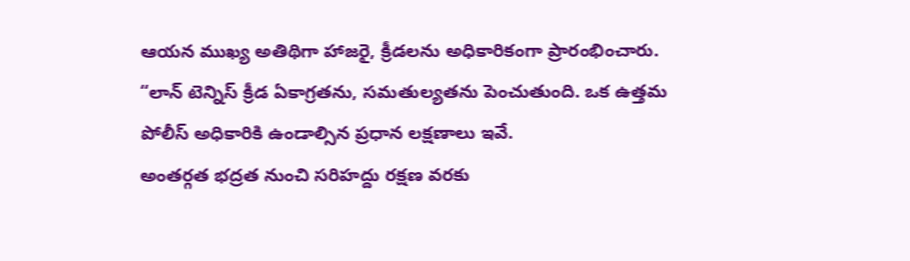ఆయన ముఖ్య అతిథిగా హాజరై, క్రీడలను అధికారికంగా ప్రారంభించారు.
“లాన్ టెన్నిస్ క్రీడ ఏకాగ్రతను, సమతుల్యతను పెంచుతుంది. ఒక ఉత్తమ పోలీస్ అధికారికి ఉండాల్సిన ప్రధాన లక్షణాలు ఇవే.
అంతర్గత భద్రత నుంచి సరిహద్దు రక్షణ వరకు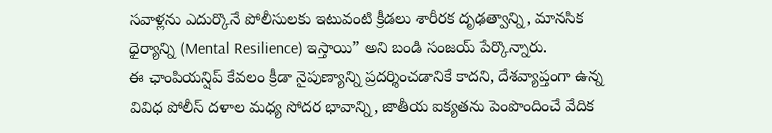సవాళ్లను ఎదుర్కొనే పోలీసులకు ఇటువంటి క్రీడలు శారీరక దృఢత్వాన్ని, మానసిక ధైర్యాన్ని (Mental Resilience) ఇస్తాయి” అని బండి సంజయ్ పేర్కొన్నారు.
ఈ ఛాంపియన్షిప్ కేవలం క్రీడా నైపుణ్యాన్ని ప్రదర్శించడానికే కాదని, దేశవ్యాప్తంగా ఉన్న వివిధ పోలీస్ దళాల మధ్య సోదర భావాన్ని, జాతీయ ఐక్యతను పెంపొందించే వేదిక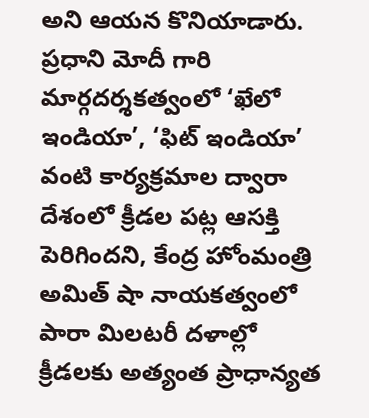అని ఆయన కొనియాడారు.
ప్రధాని మోదీ గారి మార్గదర్శకత్వంలో ‘ఖేలో ఇండియా’, ‘ఫిట్ ఇండియా’ వంటి కార్యక్రమాల ద్వారా దేశంలో క్రీడల పట్ల ఆసక్తి పెరిగిందని, కేంద్ర హోంమంత్రి అమిత్ షా నాయకత్వంలో పారా మిలటరీ దళాల్లో క్రీడలకు అత్యంత ప్రాధాన్యత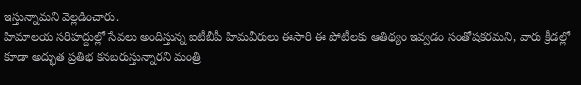ఇస్తున్నామని వెల్లడించారు.
హిమాలయ సరిహద్దుల్లో సేవలు అందిస్తున్న ఐటీబీపీ హిమవీరులు ఈసారి ఈ పోటీలకు ఆతిథ్యం ఇవ్వడం సంతోషకరమని, వారు క్రీడల్లో కూడా అద్భుత ప్రతిభ కనబరుస్తున్నారని మంత్రి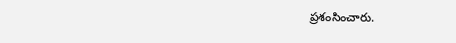ప్రశంసించారు.